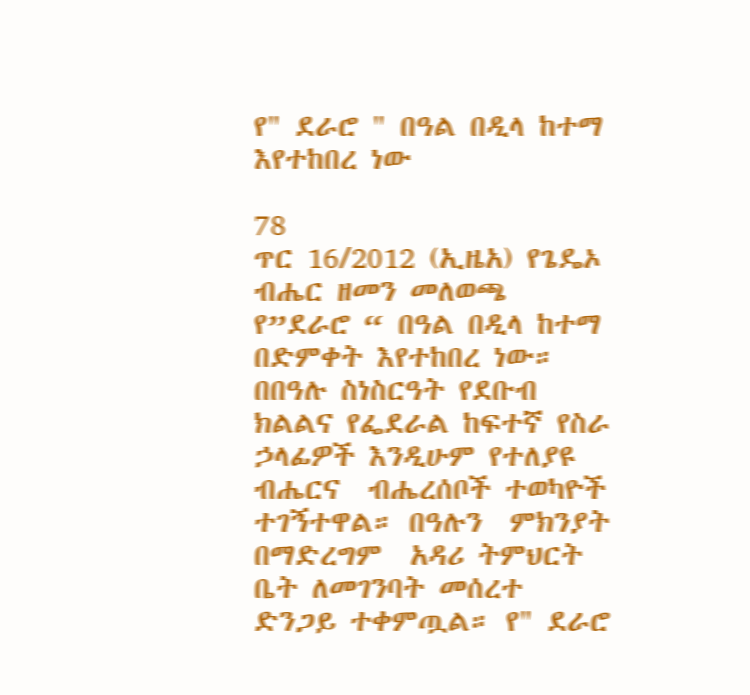የ" ደራሮ " በዓል በዲላ ከተማ እየተከበረ ነው

78
ጥር 16/2012 (ኢዜአ) የጌዴኦ ብሔር ዘመን መለወጫ የ”ደራሮ “ በዓል በዲላ ከተማ በድምቀት እየተከበረ ነው። በበዓሉ ስነስርዓት የደቡብ ክልልና የፌደራል ከፍተኛ የስራ ኃላፊዎች እንዲሁም የተለያዩ ብሔርና  ብሔረሰቦች ተወካዮች ተገኝተዋል። በዓሉን  ምክንያት በማድረግም  አዳሪ ትምህርት ቤት ለመገንባት መሰረተ ድንጋይ ተቀምጧል። የ" ደራሮ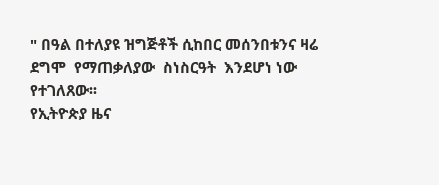" በዓል በተለያዩ ዝግጅቶች ሲከበር መሰንበቱንና ዛሬ ደግሞ  የማጠቃለያው  ስነስርዓት  እንደሆነ ነው የተገለጸው፡፡
የኢትዮጵያ ዜና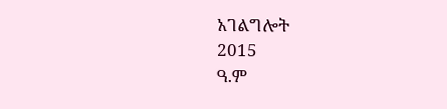አገልግሎት
2015
ዓ.ም